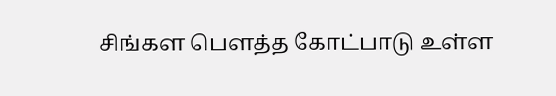சிங்கள பௌத்த கோட்பாடு உள்ள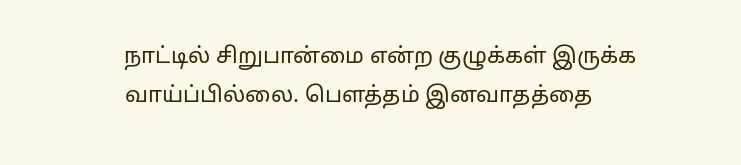நாட்டில் சிறுபான்மை என்ற குழுக்கள் இருக்க வாய்ப்பில்லை. பௌத்தம் இனவாதத்தை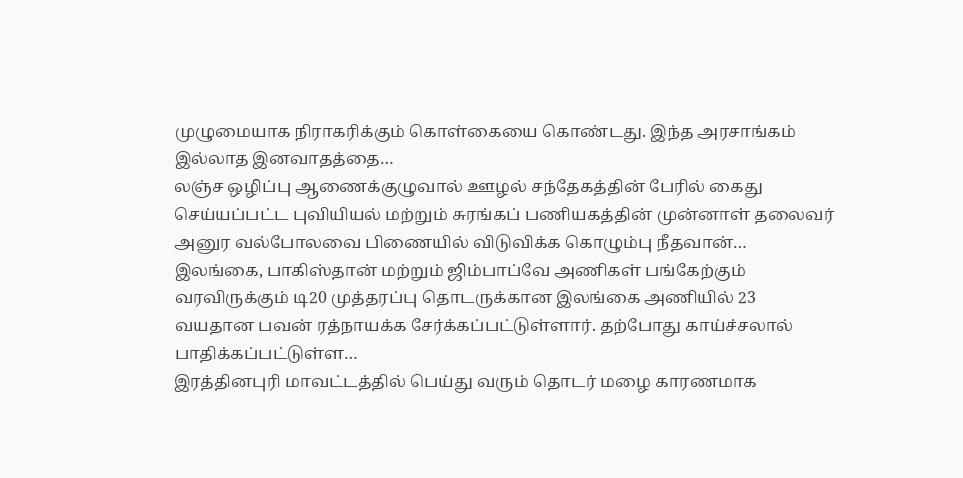முழுமையாக நிராகரிக்கும் கொள்கையை கொண்டது. இந்த அரசாங்கம் இல்லாத இனவாதத்தை…
லஞ்ச ஒழிப்பு ஆணைக்குழுவால் ஊழல் சந்தேகத்தின் பேரில் கைது செய்யப்பட்ட புவியியல் மற்றும் சுரங்கப் பணியகத்தின் முன்னாள் தலைவர் அனுர வல்போலவை பிணையில் விடுவிக்க கொழும்பு நீதவான்…
இலங்கை, பாகிஸ்தான் மற்றும் ஜிம்பாப்வே அணிகள் பங்கேற்கும் வரவிருக்கும் டி20 முத்தரப்பு தொடருக்கான இலங்கை அணியில் 23 வயதான பவன் ரத்நாயக்க சேர்க்கப்பட்டுள்ளார். தற்போது காய்ச்சலால் பாதிக்கப்பட்டுள்ள…
இரத்தினபுரி மாவட்டத்தில் பெய்து வரும் தொடர் மழை காரணமாக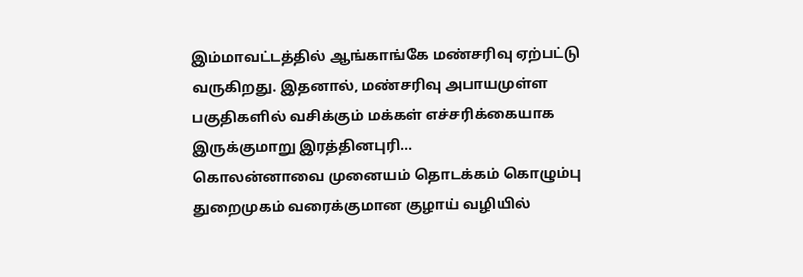இம்மாவட்டத்தில் ஆங்காங்கே மண்சரிவு ஏற்பட்டு வருகிறது. இதனால், மண்சரிவு அபாயமுள்ள பகுதிகளில் வசிக்கும் மக்கள் எச்சரிக்கையாக இருக்குமாறு இரத்தினபுரி…
கொலன்னாவை முனையம் தொடக்கம் கொழும்பு துறைமுகம் வரைக்குமான குழாய் வழியில்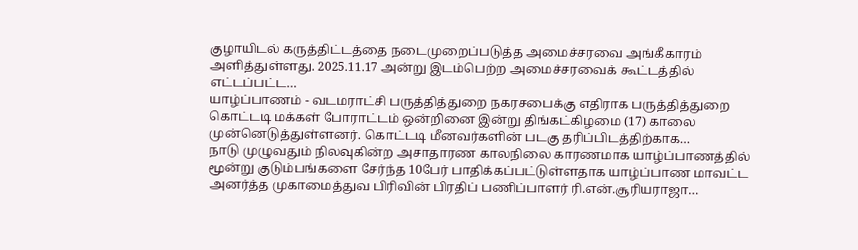குழாயிடல் கருத்திட்டத்தை நடைமுறைப்படுத்த அமைச்சரவை அங்கீகாரம் அளித்துள்ளது. 2025.11.17 அன்று இடம்பெற்ற அமைச்சரவைக் கூட்டத்தில் எட்டப்பட்ட…
யாழ்ப்பாணம் - வடமராட்சி பருத்தித்துறை நகரசபைக்கு எதிராக பருத்தித்துறை கொட்டடி மக்கள் போராட்டம் ஒன்றினை இன்று திங்கட்கிழமை (17) காலை முன்னெடுத்துள்ளனர். கொட்டடி மீனவர்களின் படகு தரிப்பிடத்திற்காக…
நாடு முழுவதும் நிலவுகின்ற அசாதாரண காலநிலை காரணமாக யாழ்ப்பாணத்தில் மூன்று குடும்பங்களை சேர்ந்த 10பேர் பாதிக்கப்பட்டுள்ளதாக யாழ்ப்பாண மாவட்ட அனர்த்த முகாமைத்துவ பிரிவின் பிரதிப் பணிப்பாளர் ரி.என்.சூரியராஜா…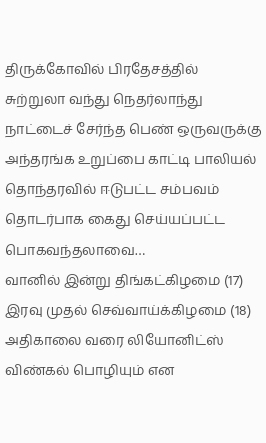திருக்கோவில் பிரதேசத்தில் சுற்றுலா வந்து நெதர்லாந்து நாட்டைச் சேர்ந்த பெண் ஒருவருக்கு அந்தரங்க உறுப்பை காட்டி பாலியல் தொந்தரவில் ஈடுபட்ட சம்பவம் தொடர்பாக கைது செய்யப்பட்ட பொகவந்தலாவை…
வானில் இன்று திங்கட்கிழமை (17) இரவு முதல் செவ்வாய்க்கிழமை (18) அதிகாலை வரை லியோனிட்ஸ் விண்கல் பொழியும் என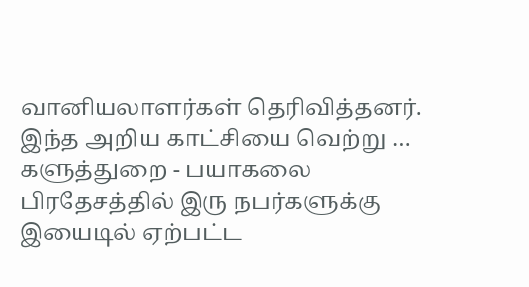வானியலாளர்கள் தெரிவித்தனர். இந்த அறிய காட்சியை வெற்று …
களுத்துறை - பயாகலை பிரதேசத்தில் இரு நபர்களுக்கு இயைடில் ஏற்பட்ட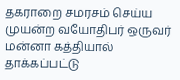தகராறை சமரசம் செய்ய முயன்ற வயோதிபர் ஒருவர் மன்னா கத்தியால் தாக்கப்பட்டு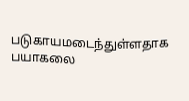படுகாயமடைந்துள்ளதாக பயாகலை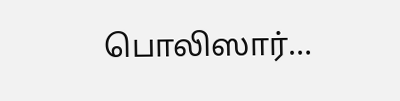பொலிஸார்…